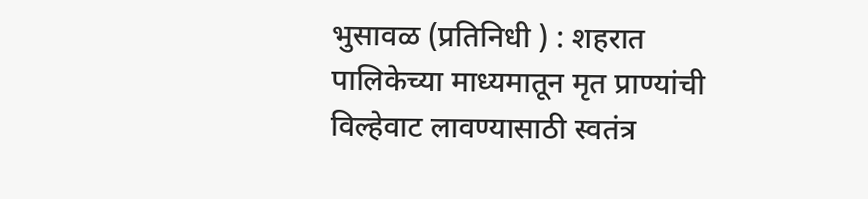भुसावळ (प्रतिनिधी ) : शहरात पालिकेच्या माध्यमातून मृत प्राण्यांची विल्हेवाट लावण्यासाठी स्वतंत्र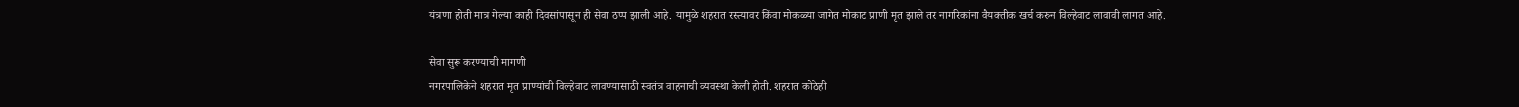यंत्रणा होती मात्र गेल्या काही दिवसांपासून ही सेवा ठप्प झाली आहे. यामुळे शहरात रस्त्यावर किंवा मोकळ्या जागेत मोकाट प्राणी मृत झाले तर नागरिकांना वैयक्तीक खर्च करुन विल्हेवाट लावावी लागत आहे.

सेवा सुरू करण्याची मागणी
नगरपालिकेने शहरात मृत प्राण्यांची विल्हेवाट लावण्यासाठी स्वतंत्र वाहनाची व्यवस्था केली होती. शहरात कोठेही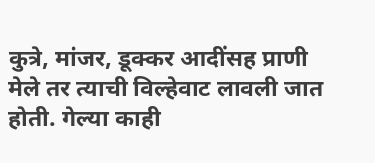कुत्रे, मांजर, डूक्कर आदींसह प्राणी मेले तर त्याची विल्हेवाट लावली जात होती. गेल्या काही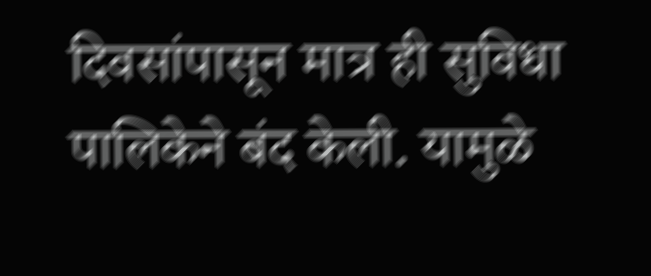दिवसांपासून मात्र ही सुविधा पालिकेने बंद केली. यामुळे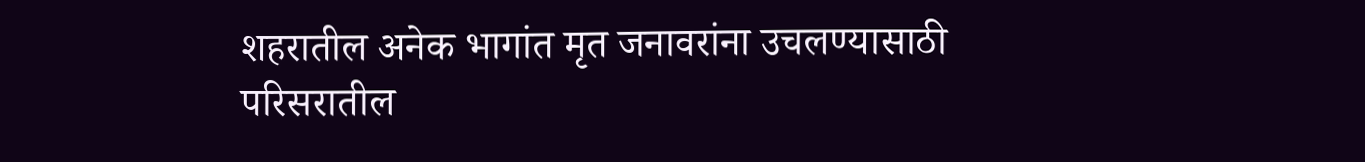शहरातील अनेक भागांत मृत जनावरांना उचलण्यासाठी परिसरातील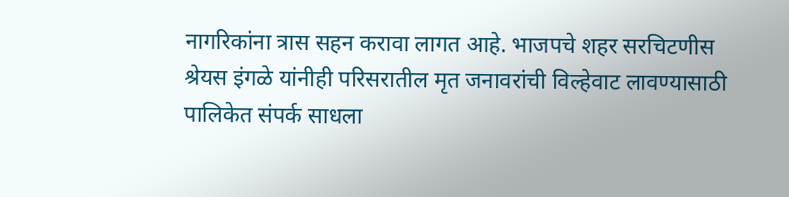नागरिकांना त्रास सहन करावा लागत आहे. भाजपचे शहर सरचिटणीस श्रेयस इंगळे यांनीही परिसरातील मृत जनावरांची विल्हेवाट लावण्यासाठी पालिकेत संपर्क साधला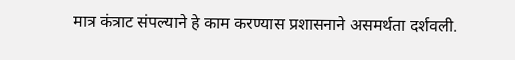मात्र कंत्राट संपल्याने हे काम करण्यास प्रशासनाने असमर्थता दर्शवली.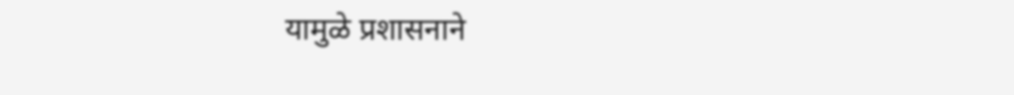यामुळे प्रशासनाने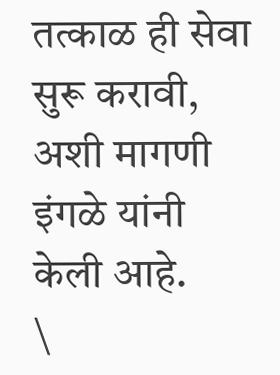तत्काळ ही सेवा सुरू करावी, अशी मागणी इंगळे यांनी केली आहे.
\